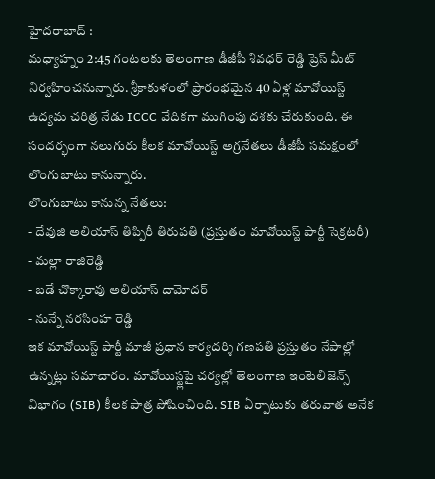హైదరాబాద్ :
మధ్యాహ్నం 2:45 గంటలకు తెలంగాణ డీజీపీ శివధర్ రెడ్డి ప్రెస్ మీట్ నిర్వహించనున్నారు. శ్రీకాకుళంలో ప్రారంభమైన 40 ఏళ్ల మావోయిస్ట్ ఉద్యమ చరిత్ర నేడు ICCC వేదికగా ముగింపు దశకు చేరుకుంది. ఈ సందర్భంగా నలుగురు కీలక మావోయిస్ట్ అగ్రనేతలు డీజీపీ సమక్షంలో లొంగుబాటు కానున్నారు.
లొంగుబాటు కానున్న నేతలు:
- దేవుజి అలియాస్ తిప్పిరీ తిరుపతి (ప్రస్తుతం మావోయిస్ట్ పార్టీ సెక్రటరీ)
- మల్లా రాజిరెడ్డి
- బడే చొక్కారావు అలియాస్ దామోదర్
- నున్నే నరసింహ రెడ్డి
ఇక మావోయిస్ట్ పార్టీ మాజీ ప్రధాన కార్యదర్శి గణపతి ప్రస్తుతం నేపాల్లో ఉన్నట్లు సమాచారం. మావోయిస్ట్లపై చర్యల్లో తెలంగాణ ఇంటెలిజెన్స్ విభాగం (SIB) కీలక పాత్ర పోషించింది. SIB ఏర్పాటుకు తరువాత అనేక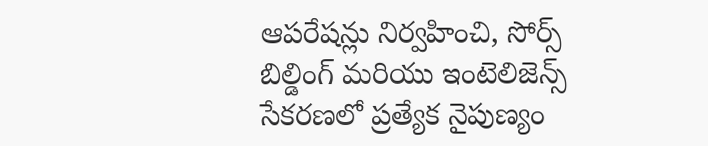ఆపరేషన్లు నిర్వహించి, సోర్స్ బిల్డింగ్ మరియు ఇంటెలిజెన్స్ సేకరణలో ప్రత్యేక నైపుణ్యం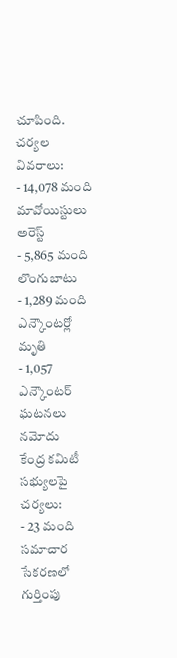చూపింది.
చర్యల వివరాలు:
- 14,078 మంది మావోయిస్టులు అరెస్ట్
- 5,865 మంది లొంగుబాటు
- 1,289 మంది ఎన్కౌంటర్లో మృతి
- 1,057 ఎన్కౌంటర్ ఘటనలు నమోదు
కేంద్ర కమిటీ సభ్యులపై చర్యలు:
- 23 మంది సమాచార సేకరణలో గుర్తింపు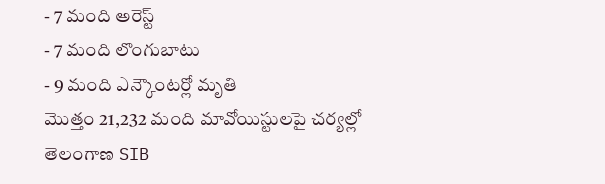- 7 మంది అరెస్ట్
- 7 మంది లొంగుబాటు
- 9 మంది ఎన్కౌంటర్లో మృతి
మొత్తం 21,232 మంది మావోయిస్టులపై చర్యల్లో తెలంగాణ SIB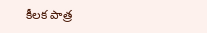కీలక పాత్ర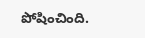పోషించింది.